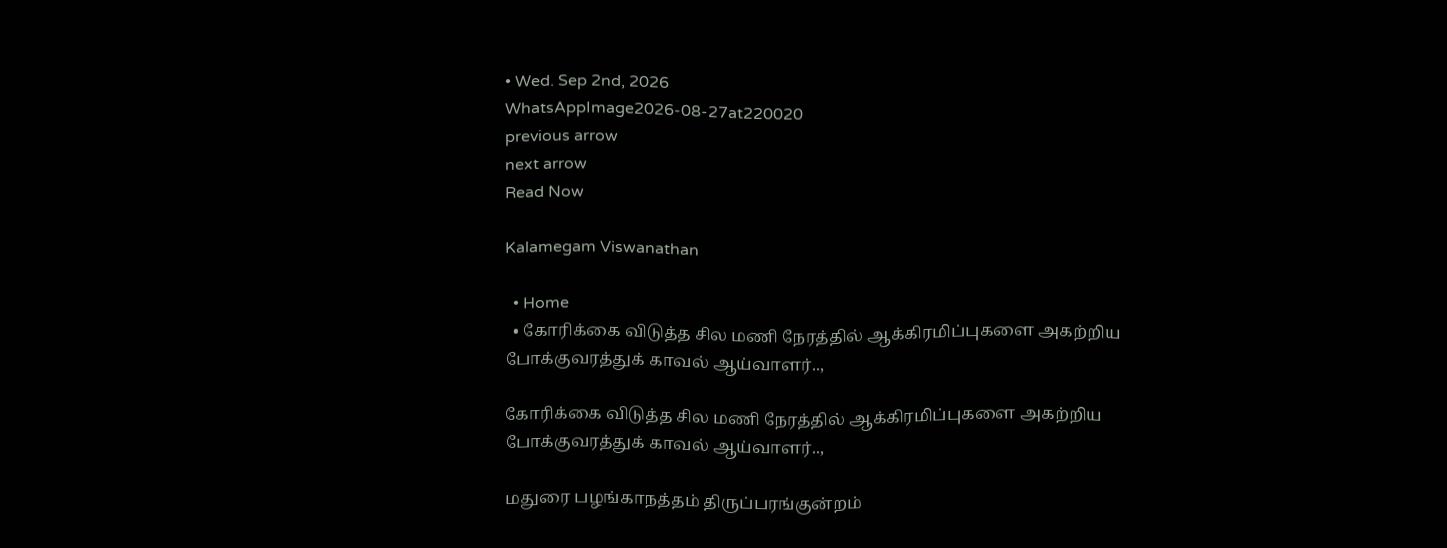• Wed. Sep 2nd, 2026
WhatsAppImage2026-08-27at220020
previous arrow
next arrow
Read Now

Kalamegam Viswanathan

  • Home
  • கோரிக்கை விடுத்த சில மணி நேரத்தில் ஆக்கிரமிப்புகளை அகற்றிய போக்குவரத்துக் காவல் ஆய்வாளர்..,

கோரிக்கை விடுத்த சில மணி நேரத்தில் ஆக்கிரமிப்புகளை அகற்றிய போக்குவரத்துக் காவல் ஆய்வாளர்..,

மதுரை பழங்காநத்தம் திருப்பரங்குன்றம்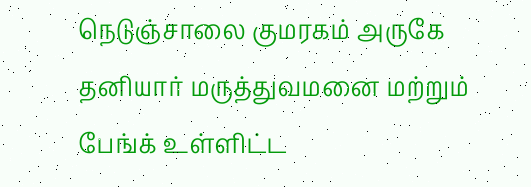நெடுஞ்சாலை குமரகம் அருகே தனியார் மருத்துவமனை மற்றும் பேங்க் உள்ளிட்ட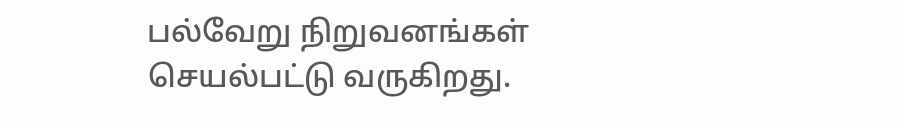பல்வேறு நிறுவனங்கள் செயல்பட்டு வருகிறது.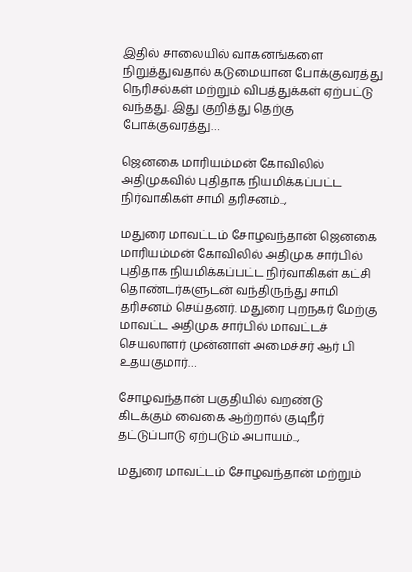இதில் சாலையில் வாகனங்களை நிறுத்துவதால் கடுமையான போக்குவரத்து நெரிசல்கள் மற்றும் விபத்துக்கள் ஏற்பட்டு வந்தது. இது குறித்து தெற்கு போக்குவரத்து…

ஜெனகை மாரியம்மன் கோவிலில் அதிமுகவில் புதிதாக நியமிக்கப்பட்ட நிர்வாகிகள் சாமி தரிசனம்..,

மதுரை மாவட்டம் சோழவந்தான் ஜெனகை மாரியம்மன் கோவிலில் அதிமுக சார்பில் புதிதாக நியமிக்கப்பட்ட நிர்வாகிகள் கட்சி தொண்டர்களுடன் வந்திருந்து சாமி தரிசனம் செய்தனர். மதுரை புறநகர் மேற்கு மாவட்ட அதிமுக சார்பில் மாவட்டச் செயலாளர் முன்னாள் அமைச்சர் ஆர் பி உதயகுமார்…

சோழவந்தான் பகுதியில் வறண்டு கிடக்கும் வைகை ஆற்றால் குடிநீர் தட்டுப்பாடு ஏற்படும் அபாயம்..,

மதுரை மாவட்டம் சோழவந்தான் மற்றும்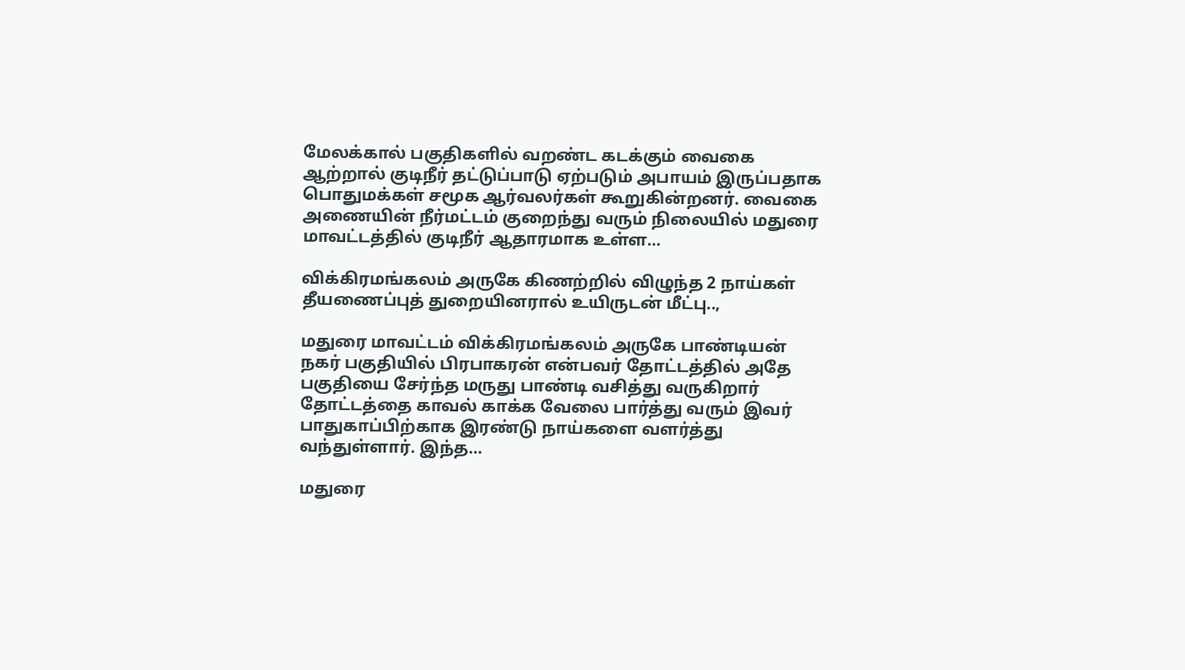மேலக்கால் பகுதிகளில் வறண்ட கடக்கும் வைகை ஆற்றால் குடிநீர் தட்டுப்பாடு ஏற்படும் அபாயம் இருப்பதாக பொதுமக்கள் சமூக ஆர்வலர்கள் கூறுகின்றனர். வைகை அணையின் நீர்மட்டம் குறைந்து வரும் நிலையில் மதுரை மாவட்டத்தில் குடிநீர் ஆதாரமாக உள்ள…

விக்கிரமங்கலம் அருகே கிணற்றில் விழுந்த 2 நாய்கள் தீயணைப்புத் துறையினரால் உயிருடன் மீட்பு..,

மதுரை மாவட்டம் விக்கிரமங்கலம் அருகே பாண்டியன் நகர் பகுதியில் பிரபாகரன் என்பவர் தோட்டத்தில் அதே பகுதியை சேர்ந்த மருது பாண்டி வசித்து வருகிறார் தோட்டத்தை காவல் காக்க வேலை பார்த்து வரும் இவர் பாதுகாப்பிற்காக இரண்டு நாய்களை வளர்த்து வந்துள்ளார். இந்த…

மதுரை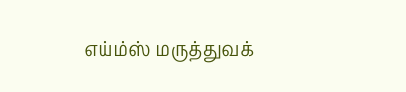எய்ம்ஸ் மருத்துவக்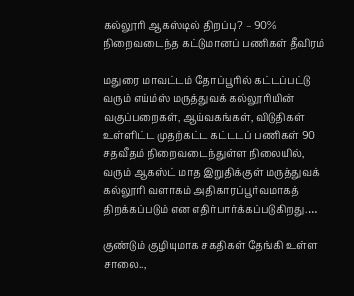கல்லூரி ஆகஸ்டில் திறப்பு? – 90% நிறைவடைந்த கட்டுமானப் பணிகள் தீவிரம்

மதுரை மாவட்டம் தோப்பூரில் கட்டப்பட்டு வரும் எய்ம்ஸ் மருத்துவக் கல்லூரியின் வகுப்பறைகள், ஆய்வகங்கள், விடுதிகள் உள்ளிட்ட முதற்கட்ட கட்டடப் பணிகள் 90 சதவீதம் நிறைவடைந்துள்ள நிலையில், வரும் ஆகஸ்ட் மாத இறுதிக்குள் மருத்துவக் கல்லூரி வளாகம் அதிகாரப்பூர்வமாகத் திறக்கப்படும் என எதிர்பார்க்கப்படுகிறது.…

குண்டும் குழியுமாக சகதிகள் தேங்கி உள்ள சாலை..,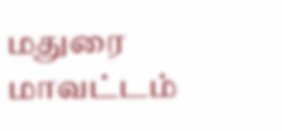மதுரை மாவட்டம்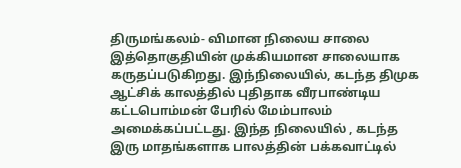திருமங்கலம்- விமான நிலைய சாலை இத்தொகுதியின் முக்கியமான சாலையாக கருதப்படுகிறது. இந்நிலையில், கடந்த திமுக ஆட்சிக் காலத்தில் புதிதாக வீரபாண்டிய கட்டபொம்மன் பேரில் மேம்பாலம் அமைக்கப்பட்டது. இந்த நிலையில் , கடந்த இரு மாதங்களாக பாலத்தின் பக்கவாட்டில்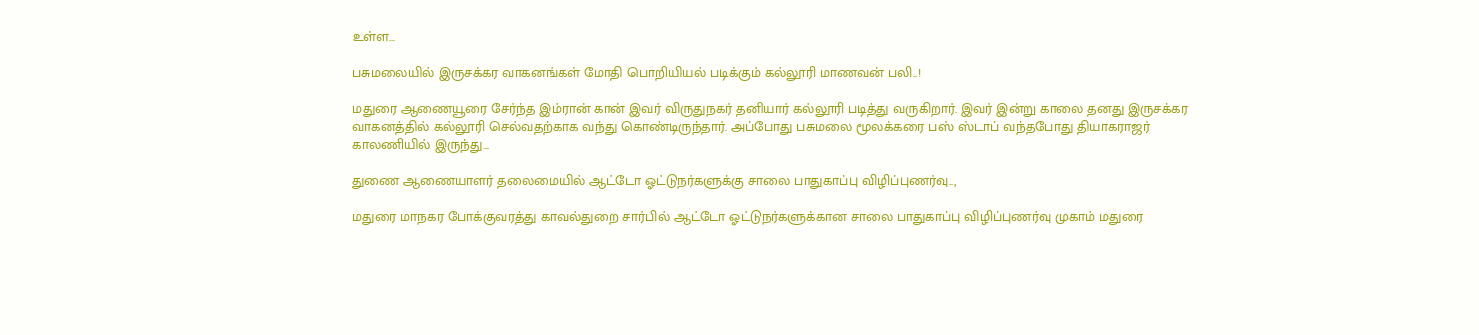உள்ள…

பசுமலையில் இருசக்கர வாகனங்கள் மோதி பொறியியல் படிக்கும் கல்லூரி மாணவன் பலி..!

மதுரை ஆணையூரை சேர்ந்த இம்ரான் கான் இவர் விருதுநகர் தனியார் கல்லூரி படித்து வருகிறார். இவர் இன்று காலை தனது இருசக்கர வாகனத்தில் கல்லூரி செல்வதற்காக வந்து கொண்டிருந்தார். அப்போது பசுமலை மூலக்கரை பஸ் ஸ்டாப் வந்தபோது தியாகராஜர் காலணியில் இருந்து…

துணை ஆணையாளர் தலைமையில் ஆட்டோ ஓட்டுநர்களுக்கு சாலை பாதுகாப்பு விழிப்புணர்வு..,

மதுரை மாநகர போக்குவரத்து காவல்துறை சார்பில் ஆட்டோ ஓட்டுநர்களுக்கான சாலை பாதுகாப்பு விழிப்புணர்வு முகாம் மதுரை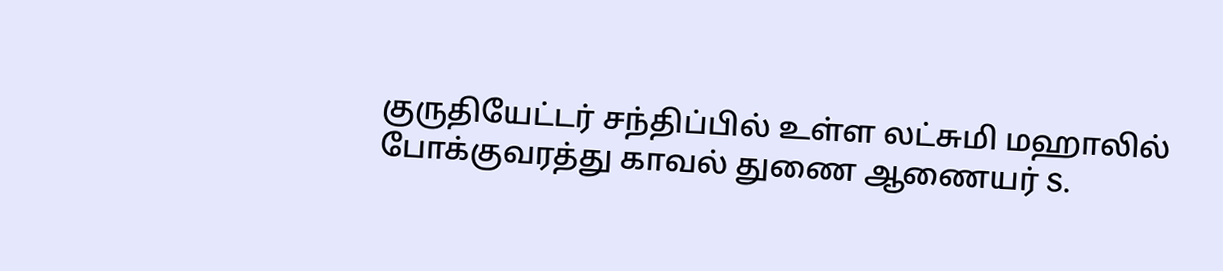குருதியேட்டர் சந்திப்பில் உள்ள லட்சுமி மஹாலில் போக்குவரத்து காவல் துணை ஆணையர் S.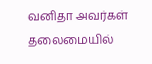வனிதா அவர்கள் தலைமையில்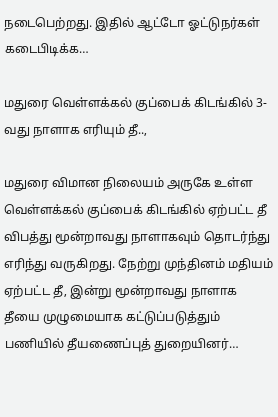நடைபெற்றது. இதில் ஆட்டோ ஓட்டுநர்கள் கடைபிடிக்க…

மதுரை வெள்ளக்கல் குப்பைக் கிடங்கில் 3-வது நாளாக எரியும் தீ..,

மதுரை விமான நிலையம் அருகே உள்ள வெள்ளக்கல் குப்பைக் கிடங்கில் ஏற்பட்ட தீ விபத்து மூன்றாவது நாளாகவும் தொடர்ந்து எரிந்து வருகிறது. நேற்று முந்தினம் மதியம் ஏற்பட்ட தீ, இன்று மூன்றாவது நாளாக தீயை முழுமையாக கட்டுப்படுத்தும் பணியில் தீயணைப்புத் துறையினர்…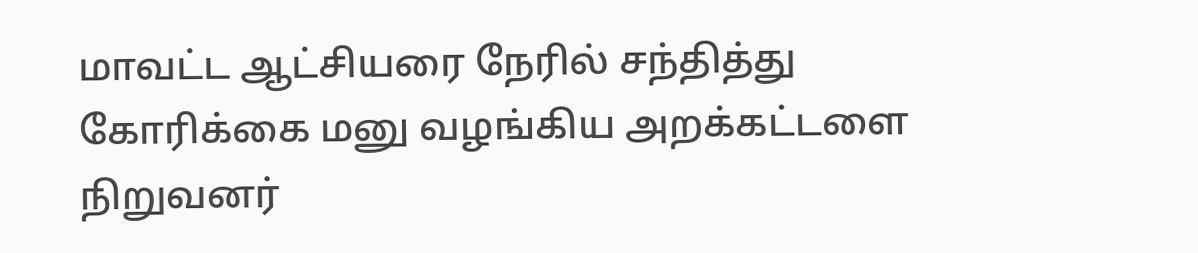மாவட்ட ஆட்சியரை நேரில் சந்தித்து கோரிக்கை மனு வழங்கிய அறக்கட்டளை நிறுவனர்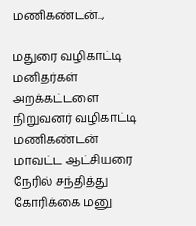மணிகண்டன்..,

மதுரை வழிகாட்டி மனிதர்கள் அறக்கட்டளை நிறுவனர் வழிகாட்டி மணிகண்டன் மாவட்ட ஆட்சியரை நேரில் சந்தித்து கோரிக்கை மனு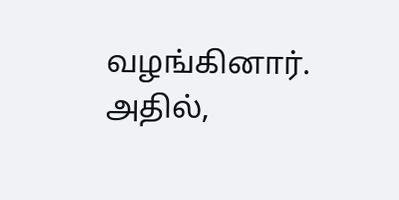வழங்கினார். அதில்,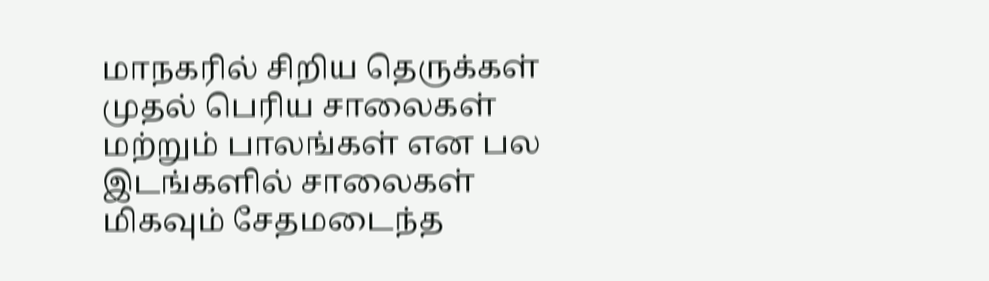மாநகரில் சிறிய தெருக்கள் முதல் பெரிய சாலைகள் மற்றும் பாலங்கள் என பல இடங்களில் சாலைகள் மிகவும் சேதமடைந்த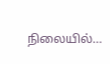நிலையில்…